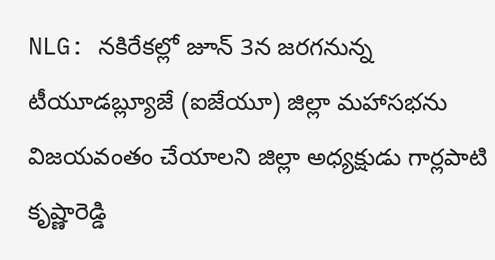NLG: నకిరేకల్లో జూన్ 3న జరగనున్న టీయూడబ్ల్యూజే (ఐజేయూ) జిల్లా మహాసభను విజయవంతం చేయాలని జిల్లా అధ్యక్షుడు గార్లపాటి కృష్ణారెడ్డి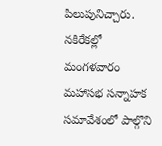పిలుపునిచ్చారు. నకిరేకల్లో మంగళవారం మహాసభ సన్నాహక సమావేశంలో పాల్గొని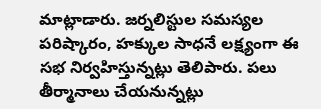మాట్లాడారు. జర్నలిస్టుల సమస్యల పరిష్కారం, హక్కుల సాధనే లక్ష్యంగా ఈ సభ నిర్వహిస్తున్నట్లు తెలిపారు. పలు తీర్మానాలు చేయనున్నట్లు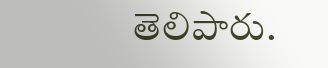తెలిపారు.